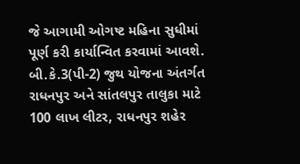જે આગામી ઓગષ્ટ મહિના સુધીમાં પૂર્ણ કરી કાર્યાન્વિત કરવામાં આવશે. બી.કે.3(પી-2) જુથ યોજના અંતર્ગત રાધનપુર અને સાંતલપુર તાલુકા માટે 100 લાખ લીટર, રાધનપુર શહેર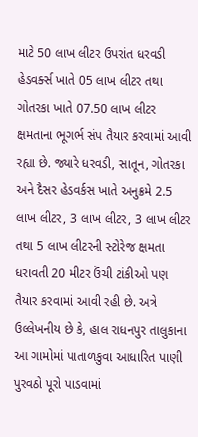માટે 50 લાખ લીટર ઉપરાંત ધરવડી હેડવર્ક્સ ખાતે 05 લાખ લીટર તથા ગોતરકા ખાતે 07.50 લાખ લીટર ક્ષમતાના ભૂગર્ભ સંપ તૈયાર કરવામાં આવી રહ્યા છે. જ્યારે ધરવડી, સાતૂન, ગોતરકા અને દૈસર હેડવર્કસ ખાતે અનુક્રમે 2.5 લાખ લીટર, 3 લાખ લીટર, 3 લાખ લીટર તથા 5 લાખ લીટરની સ્ટોરેજ ક્ષમતા ધરાવતી 20 મીટર ઉંચી ટાંકીઓ પણ તૈયાર કરવામાં આવી રહી છે. અત્રે ઉલ્લેખનીય છે કે, હાલ રાધનપુર તાલુકાના આ ગામોમાં પાતાળકુવા આધારિત પાણી પુરવઠો પૂરો પાડવામાં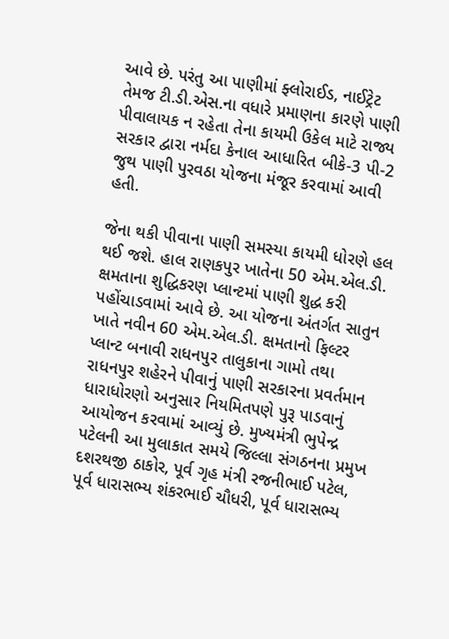આવે છે. પરંતુ આ પાણીમાં ફ્લોરાઈડ, નાઈટ્રેટ તેમજ ટી.ડી.એસ.ના વધારે પ્રમાણના કારણે પાણી પીવાલાયક ન રહેતા તેના કાયમી ઉકેલ માટે રાજ્ય સરકાર દ્વારા નર્મદા કેનાલ આધારિત બીકે-3 પી-2 જુથ પાણી પુરવઠા યોજના મંજૂર કરવામાં આવી હતી.

જેના થકી પીવાના પાણી સમસ્યા કાયમી ધોરણે હલ થઈ જશે. હાલ રાણકપુર ખાતેના 50 એમ.એલ.ડી. ક્ષમતાના શુદ્ધિકરણ પ્લાન્ટમાં પાણી શુદ્ધ કરી પહોંચાડવામાં આવે છે. આ યોજના અંતર્ગત સાતુન ખાતે નવીન 60 એમ.એલ.ડી. ક્ષમતાનો ફિલ્ટર પ્લાન્ટ બનાવી રાધનપુર તાલુકાના ગામો તથા રાધનપુર શહેરને પીવાનું પાણી સરકારના પ્રવર્તમાન ધારાધોરણો અનુસાર નિયમિતપણે પુરૂ પાડવાનું આયોજન કરવામાં આવ્યું છે. મુખ્યમંત્રી ભુપેન્દ્ર પટેલની આ મુલાકાત સમયે જિલ્લા સંગઠનના પ્રમુખ દશરથજી ઠાકોર, પૂર્વ ગૃહ મંત્રી રજનીભાઈ પટેલ, પૂર્વ ધારાસભ્ય શંકરભાઈ ચૌધરી, પૂર્વ ધારાસભ્ય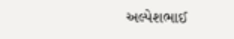અલ્પેશભાઈ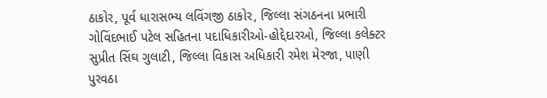ઠાકોર, પૂર્વ ધારાસભ્ય લવિંગજી ઠાકોર, જિલ્લા સંગઠનના પ્રભારી ગોવિંદભાઈ પટેલ સહિતના પદાધિકારીઓ-હોદ્દેદારઓ, જિલ્લા કલેક્ટર સુપ્રીત સિંઘ ગુલાટી, જિલ્લા વિકાસ અધિકારી રમેશ મેરજા, પાણી પુરવઠા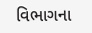વિભાગના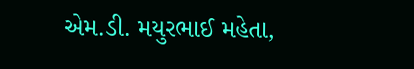એમ.ડી. મયુરભાઈ મહેતા,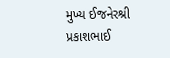મુખ્ય ઈજનેરશ્રી પ્રકાશભાઈ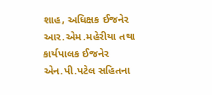શાહ, અધિક્ષક ઈજનેર આર.એમ.મહેરીયા તથા કાર્યપાલક ઈજનેર એન.પી.પટેલ સહિતના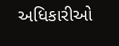અધિકારીઓ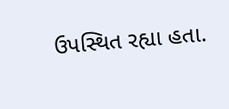ઉપસ્થિત રહ્યા હતા.